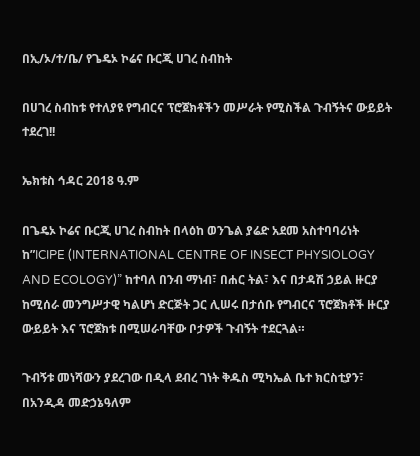በኢ/ኦ/ተ/ቤ/ የጌዴኦ ኮሬና ቡርጂ ሀገረ ስብከት

በሀገረ ስብከቱ የተለያዩ የግብርና ፕሮጀክቶችን መሥራት የሚስችል ጉብኝትና ውይይት ተደረገ!!

ኤክቱስ ኅዳር 2018 ዓ.ም

በጌዴኦ ኮሬና ቡርጂ ሀገረ ስብከት በላዕከ ወንጌል ያሬድ አደመ አስተባባሪነት ከ”ICIPE (INTERNATIONAL CENTRE OF INSECT PHYSIOLOGY AND ECOLOGY)” ከተባለ በንብ ማነብ፣ በሐር ትል፣ እና በታዳሽ ኃይል ዙርያ ከሚሰራ መንግሥታዊ ካልሆነ ድርጅት ጋር ሊሠሩ በታሰቡ የግብርና ፕሮጀክቶች ዙርያ ውይይት እና ፕሮጀክቱ በሚሠራባቸው ቦታዎች ጉብኝት ተደርጓል።

ጉብኝቱ መነሻውን ያደረገው በዲላ ደብረ ገነት ቅዱስ ሚካኤል ቤተ ክርስቲያን፣ በአንዲዳ መድኃኔዓለም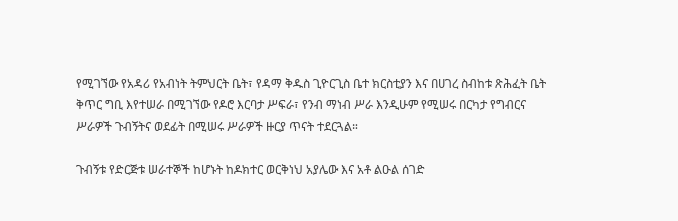የሚገኘው የአዳሪ የአብነት ትምህርት ቤት፣ የዳማ ቅዱስ ጊዮርጊስ ቤተ ክርስቲያን እና በሀገረ ስብከቱ ጽሕፈት ቤት ቅጥር ግቢ እየተሠራ በሚገኘው የዶሮ እርባታ ሥፍራ፣ የንብ ማነብ ሥራ እንዲሁም የሚሠሩ በርካታ የግብርና ሥራዎች ጉብኝትና ወደፊት በሚሠሩ ሥራዎች ዙርያ ጥናት ተደርጓል።

ጉብኝቱ የድርጅቱ ሠራተኞች ከሆኑት ከዶክተር ወርቅነህ አያሌው እና አቶ ልዑል ሰገድ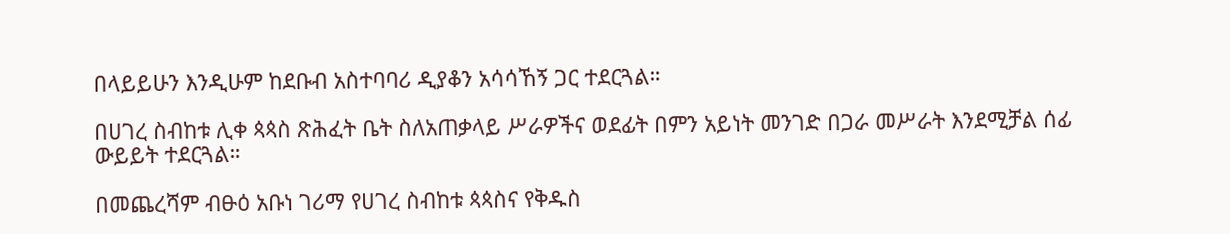በላይይሁን እንዲሁም ከደቡብ አስተባባሪ ዲያቆን አሳሳኸኝ ጋር ተደርጓል።

በሀገረ ስብከቱ ሊቀ ጳጳስ ጽሕፈት ቤት ስለአጠቃላይ ሥራዎችና ወደፊት በምን አይነት መንገድ በጋራ መሥራት እንደሚቻል ሰፊ ውይይት ተደርጓል።

በመጨረሻም ብፁዕ አቡነ ገሪማ የሀገረ ስብከቱ ጳጳስና የቅዱስ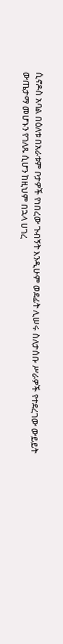ሲኖዶስ አባል በዕለቱ በአራቱም ቦታዎች የነበረው ጉብኝት እንዲሁም ወደፊት ሊሠሩ ስለታሰቡ ሥራዎች የተደረገው ውይይት ውጤታማ መሆኑን የገለጹ ሲሆን ከዚህም በኋላ ሀገረ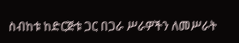ስብከቱ ከድርጅቱ ጋር በጋራ ሥራዎችን ለመሥራት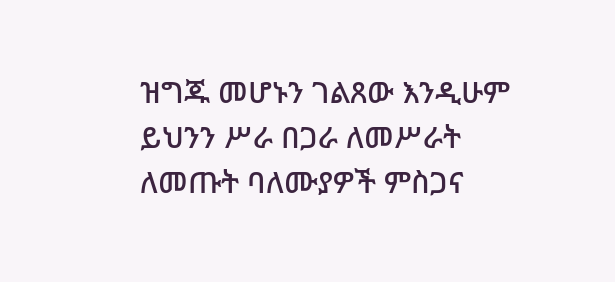ዝግጁ መሆኑን ገልጸው እንዲሁም ይህንን ሥራ በጋራ ለመሥራት ለመጡት ባለሙያዎች ምስጋና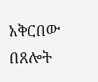አቅርበው በጸሎት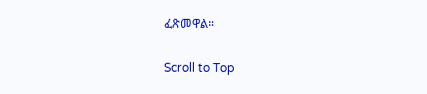ፈጽመዋል።

Scroll to Top